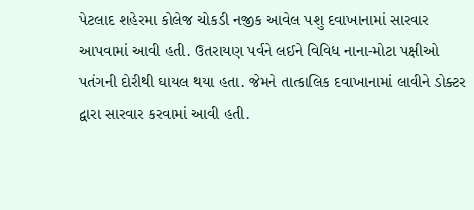પેટલાદ શહેરમા કોલેજ ચોકડી નજીક આવેલ પશુ દવાખાનામાં સારવાર આપવામાં આવી હતી. ઉતરાયણ પર્વને લઈને વિવિધ નાના-મોટા પક્ષીઓ પતંગની દોરીથી ઘાયલ થયા હતા. જેમને તાત્કાલિક દવાખાનામાં લાવીને ડોક્ટર દ્વારા સારવાર કરવામાં આવી હતી.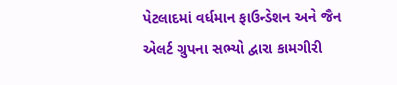પેટલાદમાં વર્ધમાન ફાઉન્ડેશન અને જૈન એલર્ટ ગ્રુપના સભ્યો દ્વારા કામગીરી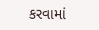કરવામાં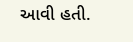આવી હતી.